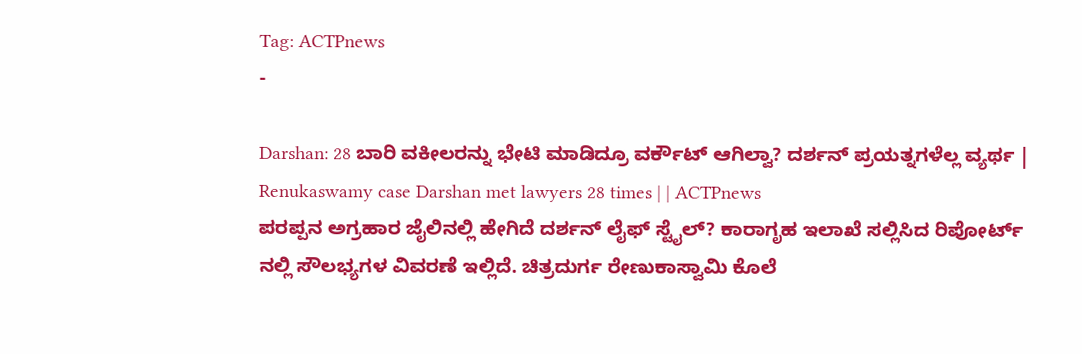Tag: ACTPnews
-

Darshan: 28 ಬಾರಿ ವಕೀಲರನ್ನು ಭೇಟಿ ಮಾಡಿದ್ರೂ ವರ್ಕೌಟ್ ಆಗಿಲ್ವಾ? ದರ್ಶನ್ ಪ್ರಯತ್ನಗಳೆಲ್ಲ ವ್ಯರ್ಥ | Renukaswamy case Darshan met lawyers 28 times | | ACTPnews
ಪರಪ್ಪನ ಅಗ್ರಹಾರ ಜೈಲಿನಲ್ಲಿ ಹೇಗಿದೆ ದರ್ಶನ್ ಲೈಫ್ ಸ್ಟೈಲ್? ಕಾರಾಗೃಹ ಇಲಾಖೆ ಸಲ್ಲಿಸಿದ ರಿಪೋರ್ಟ್ ನಲ್ಲಿ ಸೌಲಭ್ಯಗಳ ವಿವರಣೆ ಇಲ್ಲಿದೆ. ಚಿತ್ರದುರ್ಗ ರೇಣುಕಾಸ್ವಾಮಿ ಕೊಲೆ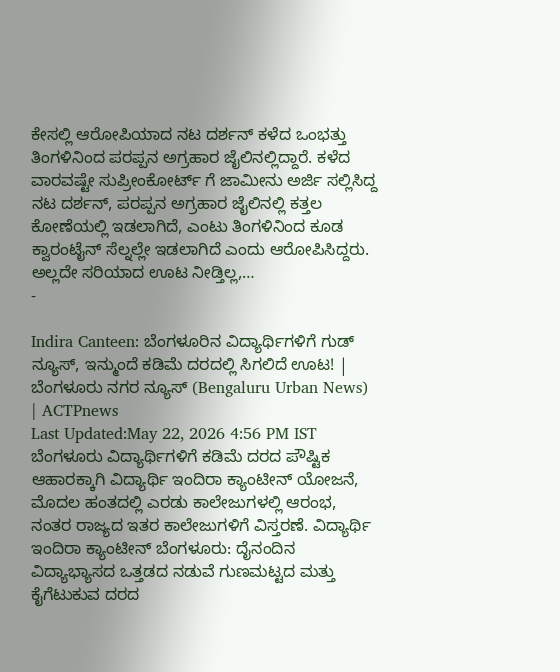ಕೇಸಲ್ಲಿ ಆರೋಪಿಯಾದ ನಟ ದರ್ಶನ್ ಕಳೆದ ಒಂಭತ್ತು ತಿಂಗಳಿನಿಂದ ಪರಪ್ಪನ ಅಗ್ರಹಾರ ಜೈಲಿನಲ್ಲಿದ್ದಾರೆ. ಕಳೆದ ವಾರವಷ್ಟೇ ಸುಪ್ರೀಂಕೋರ್ಟ್ ಗೆ ಜಾಮೀನು ಅರ್ಜಿ ಸಲ್ಲಿಸಿದ್ದ ನಟ ದರ್ಶನ್, ಪರಪ್ಪನ ಅಗ್ರಹಾರ ಜೈಲಿನಲ್ಲಿ ಕತ್ತಲ ಕೋಣೆಯಲ್ಲಿ ಇಡಲಾಗಿದೆ, ಎಂಟು ತಿಂಗಳಿನಿಂದ ಕೂಡ ಕ್ವಾರಂಟೈನ್ ಸೆಲ್ನಲ್ಲೇ ಇಡಲಾಗಿದೆ ಎಂದು ಆರೋಪಿಸಿದ್ದರು. ಅಲ್ಲದೇ ಸರಿಯಾದ ಊಟ ನೀಡ್ತಿಲ್ಲ,…
-

Indira Canteen: ಬೆಂಗಳೂರಿನ ವಿದ್ಯಾರ್ಥಿಗಳಿಗೆ ಗುಡ್ ನ್ಯೂಸ್, ಇನ್ಮುಂದೆ ಕಡಿಮೆ ದರದಲ್ಲಿ ಸಿಗಲಿದೆ ಊಟ! | ಬೆಂಗಳೂರು ನಗರ ನ್ಯೂಸ್ (Bengaluru Urban News) | ACTPnews
Last Updated:May 22, 2026 4:56 PM IST ಬೆಂಗಳೂರು ವಿದ್ಯಾರ್ಥಿಗಳಿಗೆ ಕಡಿಮೆ ದರದ ಪೌಷ್ಟಿಕ ಆಹಾರಕ್ಕಾಗಿ ವಿದ್ಯಾರ್ಥಿ ಇಂದಿರಾ ಕ್ಯಾಂಟೀನ್ ಯೋಜನೆ, ಮೊದಲ ಹಂತದಲ್ಲಿ ಎರಡು ಕಾಲೇಜುಗಳಲ್ಲಿ ಆರಂಭ, ನಂತರ ರಾಜ್ಯದ ಇತರ ಕಾಲೇಜುಗಳಿಗೆ ವಿಸ್ತರಣೆ. ವಿದ್ಯಾರ್ಥಿ ಇಂದಿರಾ ಕ್ಯಾಂಟೀನ್ ಬೆಂಗಳೂರು: ದೈನಂದಿನ ವಿದ್ಯಾಭ್ಯಾಸದ ಒತ್ತಡದ ನಡುವೆ ಗುಣಮಟ್ಟದ ಮತ್ತು ಕೈಗೆಟುಕುವ ದರದ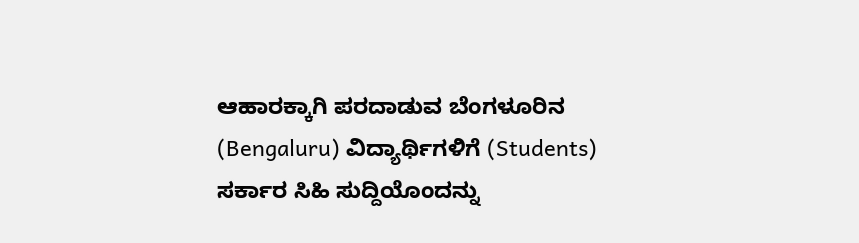ಆಹಾರಕ್ಕಾಗಿ ಪರದಾಡುವ ಬೆಂಗಳೂರಿನ (Bengaluru) ವಿದ್ಯಾರ್ಥಿಗಳಿಗೆ (Students) ಸರ್ಕಾರ ಸಿಹಿ ಸುದ್ದಿಯೊಂದನ್ನು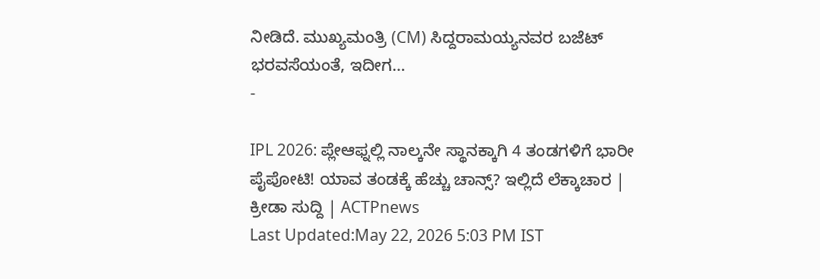ನೀಡಿದೆ. ಮುಖ್ಯಮಂತ್ರಿ (CM) ಸಿದ್ದರಾಮಯ್ಯನವರ ಬಜೆಟ್ ಭರವಸೆಯಂತೆ, ಇದೀಗ…
-

IPL 2026: ಪ್ಲೇಆಫ್ನಲ್ಲಿ ನಾಲ್ಕನೇ ಸ್ಥಾನಕ್ಕಾಗಿ 4 ತಂಡಗಳಿಗೆ ಭಾರೀ ಪೈಪೋಟಿ! ಯಾವ ತಂಡಕ್ಕೆ ಹೆಚ್ಚು ಚಾನ್ಸ್? ಇಲ್ಲಿದೆ ಲೆಕ್ಕಾಚಾರ | ಕ್ರೀಡಾ ಸುದ್ದಿ | ACTPnews
Last Updated:May 22, 2026 5:03 PM IST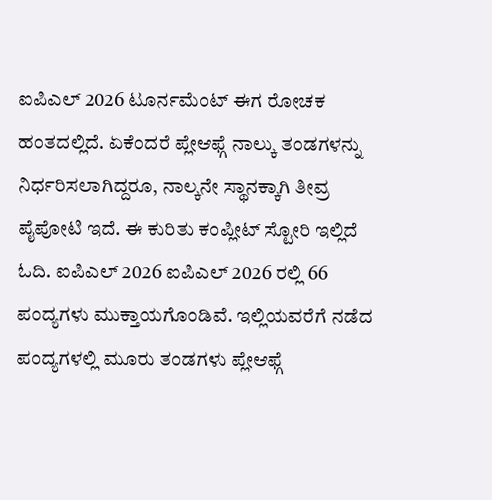ಐಪಿಎಲ್ 2026 ಟೂರ್ನಮೆಂಟ್ ಈಗ ರೋಚಕ ಹಂತದಲ್ಲಿದೆ. ಏಕೆಂದರೆ ಪ್ಲೇಆಫ್ಗೆ ನಾಲ್ಕು ತಂಡಗಳನ್ನು ನಿರ್ಧರಿಸಲಾಗಿದ್ದರೂ, ನಾಲ್ಕನೇ ಸ್ಥಾನಕ್ಕಾಗಿ ತೀವ್ರ ಪೈಪೋಟಿ ಇದೆ. ಈ ಕುರಿತು ಕಂಪ್ಲೀಟ್ ಸ್ಟೋರಿ ಇಲ್ಲಿದೆ ಓದಿ. ಐಪಿಎಲ್ 2026 ಐಪಿಎಲ್ 2026 ರಲ್ಲಿ 66 ಪಂದ್ಯಗಳು ಮುಕ್ತಾಯಗೊಂಡಿವೆ. ಇಲ್ಲಿಯವರೆಗೆ ನಡೆದ ಪಂದ್ಯಗಳಲ್ಲಿ ಮೂರು ತಂಡಗಳು ಪ್ಲೇಆಫ್ಗೆ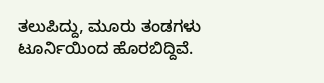ತಲುಪಿದ್ದು, ಮೂರು ತಂಡಗಳು ಟೂರ್ನಿಯಿಂದ ಹೊರಬಿದ್ದಿವೆ.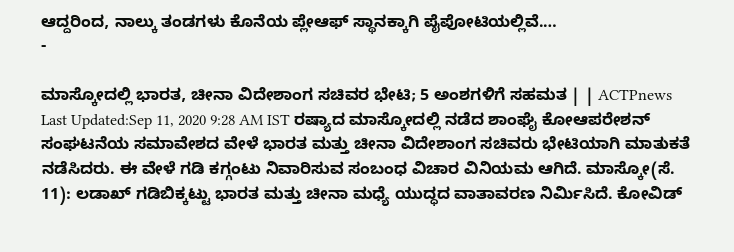ಆದ್ದರಿಂದ, ನಾಲ್ಕು ತಂಡಗಳು ಕೊನೆಯ ಪ್ಲೇಆಫ್ ಸ್ಥಾನಕ್ಕಾಗಿ ಪೈಪೋಟಿಯಲ್ಲಿವೆ.…
-

ಮಾಸ್ಕೋದಲ್ಲಿ ಭಾರತ, ಚೀನಾ ವಿದೇಶಾಂಗ ಸಚಿವರ ಭೇಟಿ; 5 ಅಂಶಗಳಿಗೆ ಸಹಮತ | | ACTPnews
Last Updated:Sep 11, 2020 9:28 AM IST ರಷ್ಯಾದ ಮಾಸ್ಕೋದಲ್ಲಿ ನಡೆದ ಶಾಂಘೈ ಕೋಆಪರೇಶನ್ ಸಂಘಟನೆಯ ಸಮಾವೇಶದ ವೇಳೆ ಭಾರತ ಮತ್ತು ಚೀನಾ ವಿದೇಶಾಂಗ ಸಚಿವರು ಭೇಟಿಯಾಗಿ ಮಾತುಕತೆ ನಡೆಸಿದರು. ಈ ವೇಳೆ ಗಡಿ ಕಗ್ಗಂಟು ನಿವಾರಿಸುವ ಸಂಬಂಧ ವಿಚಾರ ವಿನಿಯಮ ಆಗಿದೆ. ಮಾಸ್ಕೋ(ಸೆ. 11): ಲಡಾಖ್ ಗಡಿಬಿಕ್ಕಟ್ಟು ಭಾರತ ಮತ್ತು ಚೀನಾ ಮಧ್ಯೆ ಯುದ್ಧದ ವಾತಾವರಣ ನಿರ್ಮಿಸಿದೆ. ಕೋವಿಡ್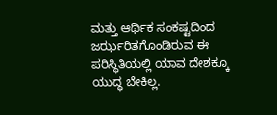ಮತ್ತು ಆರ್ಥಿಕ ಸಂಕಷ್ಟದಿಂದ ಜರ್ಝರಿತಗೊಂಡಿರುವ ಈ ಪರಿಸ್ಥಿತಿಯಲ್ಲಿ ಯಾವ ದೇಶಕ್ಕೂ ಯುದ್ಧ ಬೇಕಿಲ್ಲ.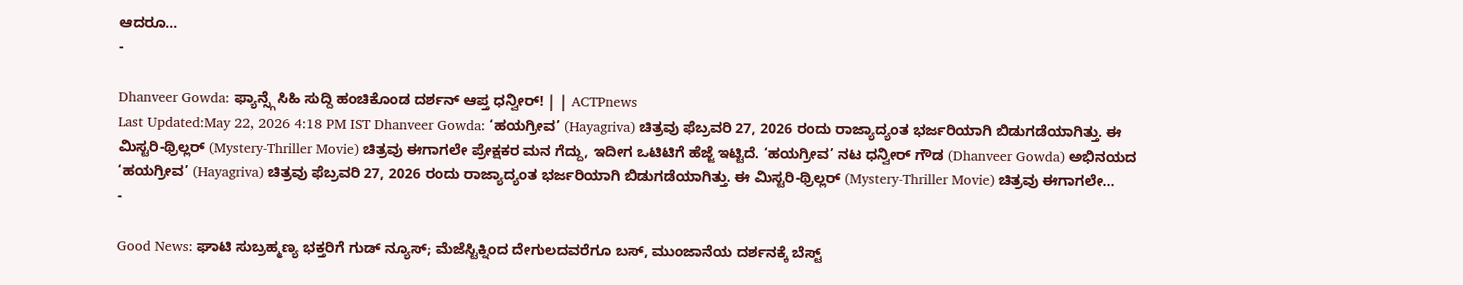ಆದರೂ…
-

Dhanveer Gowda: ಫ್ಯಾನ್ಸ್ಗೆ ಸಿಹಿ ಸುದ್ದಿ ಹಂಚಿಕೊಂಡ ದರ್ಶನ್ ಆಪ್ತ ಧನ್ವೀರ್! | | ACTPnews
Last Updated:May 22, 2026 4:18 PM IST Dhanveer Gowda: ‘ಹಯಗ್ರೀವ’ (Hayagriva) ಚಿತ್ರವು ಫೆಬ್ರವರಿ 27, 2026 ರಂದು ರಾಜ್ಯಾದ್ಯಂತ ಭರ್ಜರಿಯಾಗಿ ಬಿಡುಗಡೆಯಾಗಿತ್ತು. ಈ ಮಿಸ್ಟರಿ-ಥ್ರಿಲ್ಲರ್ (Mystery-Thriller Movie) ಚಿತ್ರವು ಈಗಾಗಲೇ ಪ್ರೇಕ್ಷಕರ ಮನ ಗೆದ್ದು, ಇದೀಗ ಒಟಿಟಿಗೆ ಹೆಜ್ಜೆ ಇಟ್ಟಿದೆ. ‘ಹಯಗ್ರೀವ’ ನಟ ಧನ್ವೀರ್ ಗೌಡ (Dhanveer Gowda) ಅಭಿನಯದ ‘ಹಯಗ್ರೀವ’ (Hayagriva) ಚಿತ್ರವು ಫೆಬ್ರವರಿ 27, 2026 ರಂದು ರಾಜ್ಯಾದ್ಯಂತ ಭರ್ಜರಿಯಾಗಿ ಬಿಡುಗಡೆಯಾಗಿತ್ತು. ಈ ಮಿಸ್ಟರಿ-ಥ್ರಿಲ್ಲರ್ (Mystery-Thriller Movie) ಚಿತ್ರವು ಈಗಾಗಲೇ…
-

Good News: ಘಾಟಿ ಸುಬ್ರಹ್ಮಣ್ಯ ಭಕ್ತರಿಗೆ ಗುಡ್ ನ್ಯೂಸ್; ಮೆಜೆಸ್ಟಿಕ್ನಿಂದ ದೇಗುಲದವರೆಗೂ ಬಸ್, ಮುಂಜಾನೆಯ ದರ್ಶನಕ್ಕೆ ಬೆಸ್ಟ್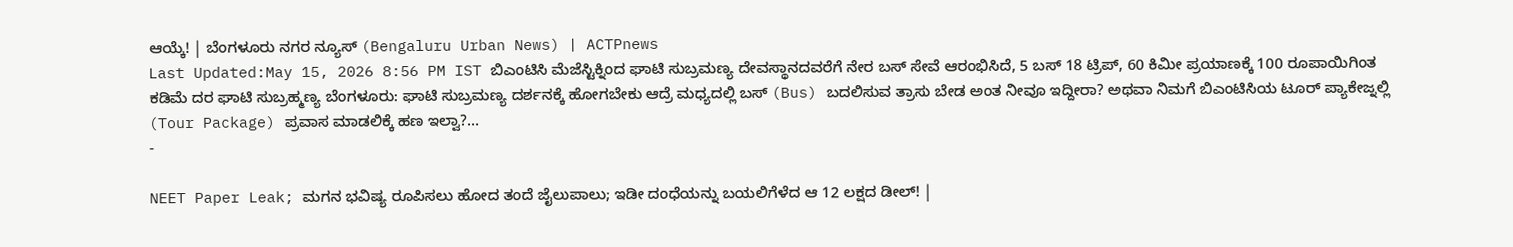ಆಯ್ಕೆ! | ಬೆಂಗಳೂರು ನಗರ ನ್ಯೂಸ್ (Bengaluru Urban News) | ACTPnews
Last Updated:May 15, 2026 8:56 PM IST ಬಿಎಂಟಿಸಿ ಮೆಜೆಸ್ಟಿಕ್ನಿಂದ ಘಾಟಿ ಸುಬ್ರಮಣ್ಯ ದೇವಸ್ಥಾನದವರೆಗೆ ನೇರ ಬಸ್ ಸೇವೆ ಆರಂಭಿಸಿದೆ, 5 ಬಸ್ 18 ಟ್ರಿಪ್, 60 ಕಿಮೀ ಪ್ರಯಾಣಕ್ಕೆ 100 ರೂಪಾಯಿಗಿಂತ ಕಡಿಮೆ ದರ ಘಾಟಿ ಸುಬ್ರಹ್ಮಣ್ಯ ಬೆಂಗಳೂರು: ಘಾಟಿ ಸುಬ್ರಮಣ್ಯ ದರ್ಶನಕ್ಕೆ ಹೋಗಬೇಕು ಆದ್ರೆ ಮಧ್ಯದಲ್ಲಿ ಬಸ್ (Bus) ಬದಲಿಸುವ ತ್ರಾಸು ಬೇಡ ಅಂತ ನೀವೂ ಇದ್ದೀರಾ? ಅಥವಾ ನಿಮಗೆ ಬಿಎಂಟಿಸಿಯ ಟೂರ್ ಪ್ಯಾಕೇಜ್ನಲ್ಲಿ (Tour Package) ಪ್ರವಾಸ ಮಾಡಲಿಕ್ಕೆ ಹಣ ಇಲ್ವಾ?…
-

NEET Paper Leak; ಮಗನ ಭವಿಷ್ಯ ರೂಪಿಸಲು ಹೋದ ತಂದೆ ಜೈಲುಪಾಲು; ಇಡೀ ದಂಧೆಯನ್ನು ಬಯಲಿಗೆಳೆದ ಆ 12 ಲಕ್ಷದ ಡೀಲ್! |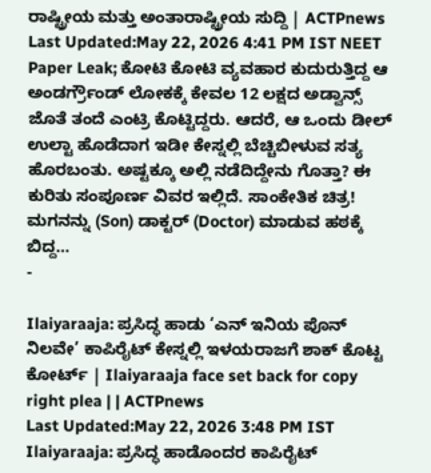ರಾಷ್ಟ್ರೀಯ ಮತ್ತು ಅಂತಾರಾಷ್ಟ್ರೀಯ ಸುದ್ದಿ | ACTPnews
Last Updated:May 22, 2026 4:41 PM IST NEET Paper Leak; ಕೋಟಿ ಕೋಟಿ ವ್ಯವಹಾರ ಕುದುರುತ್ತಿದ್ದ ಆ ಅಂಡರ್ಗ್ರೌಂಡ್ ಲೋಕಕ್ಕೆ ಕೇವಲ 12 ಲಕ್ಷದ ಅಡ್ವಾನ್ಸ್ ಜೊತೆ ತಂದೆ ಎಂಟ್ರಿ ಕೊಟ್ಟಿದ್ದರು. ಆದರೆ, ಆ ಒಂದು ಡೀಲ್ ಉಲ್ಟಾ ಹೊಡೆದಾಗ ಇಡೀ ಕೇಸ್ನಲ್ಲಿ ಬೆಚ್ಚಿಬೀಳುವ ಸತ್ಯ ಹೊರಬಂತು. ಅಷ್ಟಕ್ಕೂ ಅಲ್ಲಿ ನಡೆದಿದ್ದೇನು ಗೊತ್ತಾ? ಈ ಕುರಿತು ಸಂಪೂರ್ಣ ವಿವರ ಇಲ್ಲಿದೆ. ಸಾಂಕೇತಿಕ ಚಿತ್ರ! ಮಗನನ್ನು (Son) ಡಾಕ್ಟರ್ (Doctor) ಮಾಡುವ ಹಠಕ್ಕೆ ಬಿದ್ದ…
-

Ilaiyaraaja: ಪ್ರಸಿದ್ಧ ಹಾಡು ‘ಎನ್ ಇನಿಯ ಪೊನ್ ನಿಲವೇ’ ಕಾಪಿರೈಟ್ ಕೇಸ್ನಲ್ಲಿ ಇಳಯರಾಜಗೆ ಶಾಕ್ ಕೊಟ್ಟ ಕೋರ್ಟ್ | Ilaiyaraaja face set back for copy right plea | | ACTPnews
Last Updated:May 22, 2026 3:48 PM IST Ilaiyaraaja: ಪ್ರಸಿದ್ಧ ಹಾಡೊಂದರ ಕಾಪಿರೈಟ್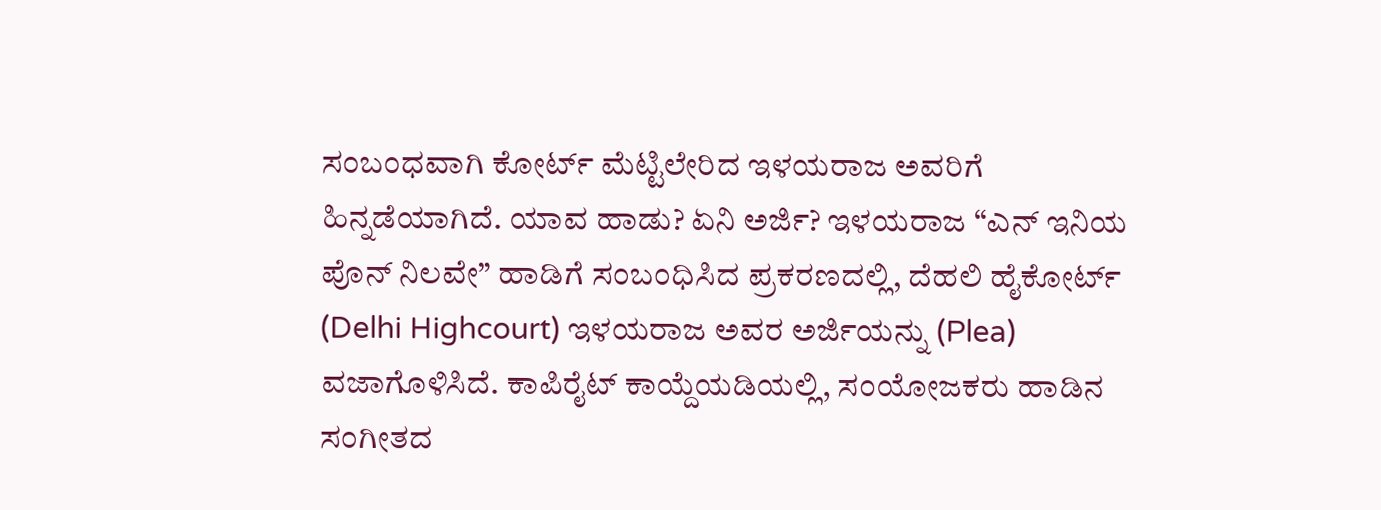ಸಂಬಂಧವಾಗಿ ಕೋರ್ಟ್ ಮೆಟ್ಟಿಲೇರಿದ ಇಳಯರಾಜ ಅವರಿಗೆ ಹಿನ್ನಡೆಯಾಗಿದೆ. ಯಾವ ಹಾಡು? ಏನಿ ಅರ್ಜಿ? ಇಳಯರಾಜ “ಎನ್ ಇನಿಯ ಪೊನ್ ನಿಲವೇ” ಹಾಡಿಗೆ ಸಂಬಂಧಿಸಿದ ಪ್ರಕರಣದಲ್ಲಿ, ದೆಹಲಿ ಹೈಕೋರ್ಟ್ (Delhi Highcourt) ಇಳಯರಾಜ ಅವರ ಅರ್ಜಿಯನ್ನು (Plea) ವಜಾಗೊಳಿಸಿದೆ. ಕಾಪಿರೈಟ್ ಕಾಯ್ದೆಯಡಿಯಲ್ಲಿ, ಸಂಯೋಜಕರು ಹಾಡಿನ ಸಂಗೀತದ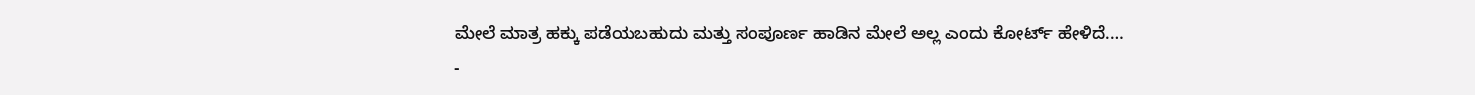ಮೇಲೆ ಮಾತ್ರ ಹಕ್ಕು ಪಡೆಯಬಹುದು ಮತ್ತು ಸಂಪೂರ್ಣ ಹಾಡಿನ ಮೇಲೆ ಅಲ್ಲ ಎಂದು ಕೋರ್ಟ್ ಹೇಳಿದೆ.…
-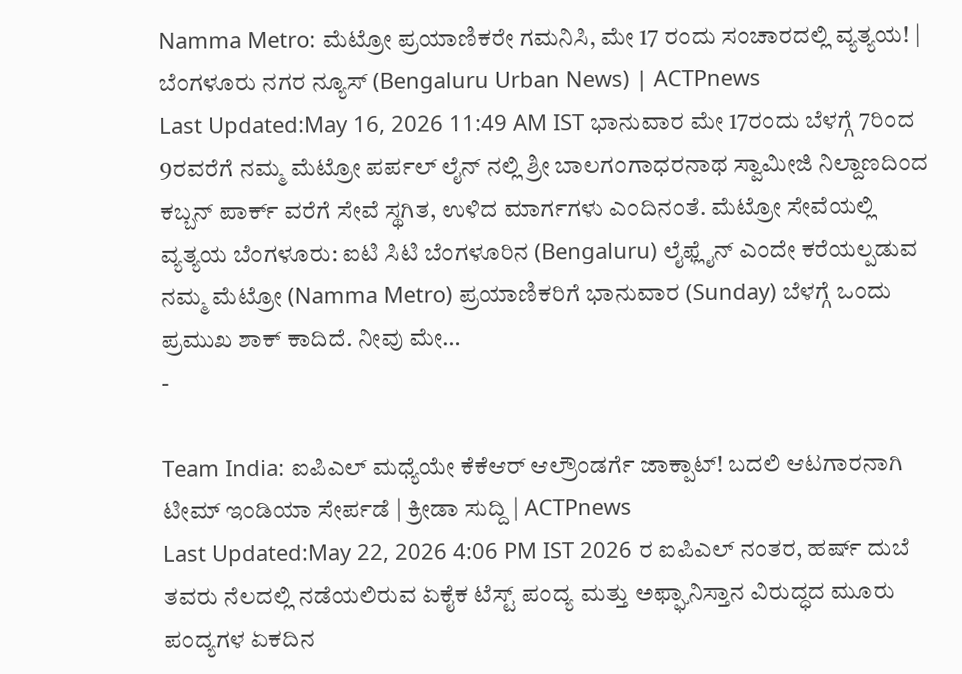Namma Metro: ಮೆಟ್ರೋ ಪ್ರಯಾಣಿಕರೇ ಗಮನಿಸಿ, ಮೇ 17 ರಂದು ಸಂಚಾರದಲ್ಲಿ ವ್ಯತ್ಯಯ! | ಬೆಂಗಳೂರು ನಗರ ನ್ಯೂಸ್ (Bengaluru Urban News) | ACTPnews
Last Updated:May 16, 2026 11:49 AM IST ಭಾನುವಾರ ಮೇ 17ರಂದು ಬೆಳಗ್ಗೆ 7ರಿಂದ 9ರವರೆಗೆ ನಮ್ಮ ಮೆಟ್ರೋ ಪರ್ಪಲ್ ಲೈನ್ ನಲ್ಲಿ ಶ್ರೀ ಬಾಲಗಂಗಾಧರನಾಥ ಸ್ವಾಮೀಜಿ ನಿಲ್ದಾಣದಿಂದ ಕಬ್ಬನ್ ಪಾರ್ಕ್ ವರೆಗೆ ಸೇವೆ ಸ್ಥಗಿತ, ಉಳಿದ ಮಾರ್ಗಗಳು ಎಂದಿನಂತೆ. ಮೆಟ್ರೋ ಸೇವೆಯಲ್ಲಿ ವ್ಯತ್ಯಯ ಬೆಂಗಳೂರು: ಐಟಿ ಸಿಟಿ ಬೆಂಗಳೂರಿನ (Bengaluru) ಲೈಫ್ಲೈನ್ ಎಂದೇ ಕರೆಯಲ್ಪಡುವ ನಮ್ಮ ಮೆಟ್ರೋ (Namma Metro) ಪ್ರಯಾಣಿಕರಿಗೆ ಭಾನುವಾರ (Sunday) ಬೆಳಗ್ಗೆ ಒಂದು ಪ್ರಮುಖ ಶಾಕ್ ಕಾದಿದೆ. ನೀವು ಮೇ…
-

Team India: ಐಪಿಎಲ್ ಮಧ್ಯೆಯೇ ಕೆಕೆಆರ್ ಆಲ್ರೌಂಡರ್ಗೆ ಜಾಕ್ಪಾಟ್! ಬದಲಿ ಆಟಗಾರನಾಗಿ ಟೀಮ್ ಇಂಡಿಯಾ ಸೇರ್ಪಡೆ | ಕ್ರೀಡಾ ಸುದ್ದಿ | ACTPnews
Last Updated:May 22, 2026 4:06 PM IST 2026 ರ ಐಪಿಎಲ್ ನಂತರ, ಹರ್ಷ್ ದುಬೆ ತವರು ನೆಲದಲ್ಲಿ ನಡೆಯಲಿರುವ ಏಕೈಕ ಟೆಸ್ಟ್ ಪಂದ್ಯ ಮತ್ತು ಅಫ್ಘಾನಿಸ್ತಾನ ವಿರುದ್ಧದ ಮೂರು ಪಂದ್ಯಗಳ ಏಕದಿನ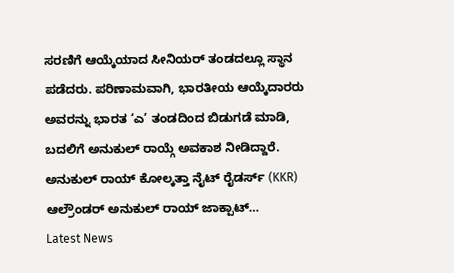ಸರಣಿಗೆ ಆಯ್ಕೆಯಾದ ಸೀನಿಯರ್ ತಂಡದಲ್ಲೂ ಸ್ಥಾನ ಪಡೆದರು. ಪರಿಣಾಮವಾಗಿ, ಭಾರತೀಯ ಆಯ್ಕೆದಾರರು ಅವರನ್ನು ಭಾರತ ‘ಎ’ ತಂಡದಿಂದ ಬಿಡುಗಡೆ ಮಾಡಿ, ಬದಲಿಗೆ ಅನುಕುಲ್ ರಾಯ್ಗೆ ಅವಕಾಶ ನೀಡಿದ್ದಾರೆ. ಅನುಕುಲ್ ರಾಯ್ ಕೋಲ್ಕತ್ತಾ ನೈಟ್ ರೈಡರ್ಸ್ (KKR) ಆಲ್ರೌಂಡರ್ ಅನುಕುಲ್ ರಾಯ್ ಜಾಕ್ಪಾಟ್…
Latest News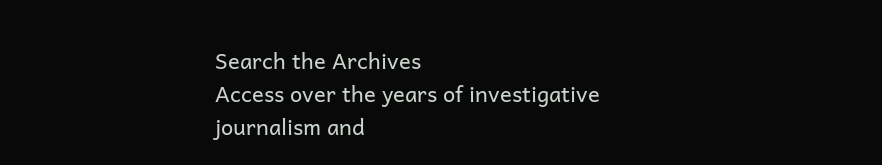Search the Archives
Access over the years of investigative journalism and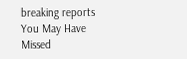breaking reports
You May Have Missed